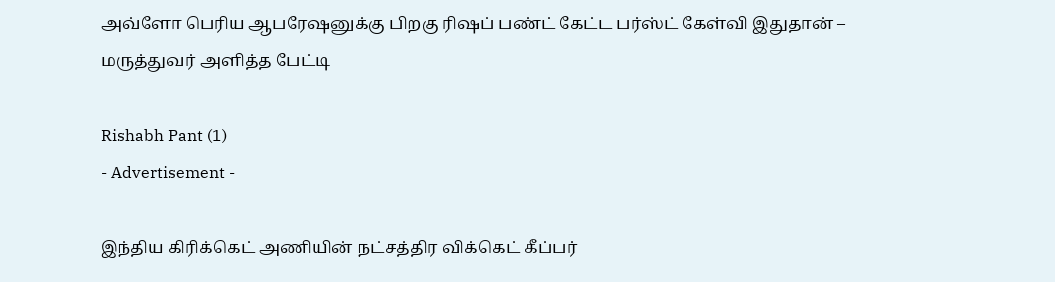அவ்ளோ பெரிய ஆபரேஷனுக்கு பிறகு ரிஷப் பண்ட் கேட்ட பர்ஸ்ட் கேள்வி இதுதான் – மருத்துவர் அளித்த பேட்டி

Rishabh Pant (1)
- Advertisement -

இந்திய கிரிக்கெட் அணியின் நட்சத்திர விக்கெட் கீப்பர்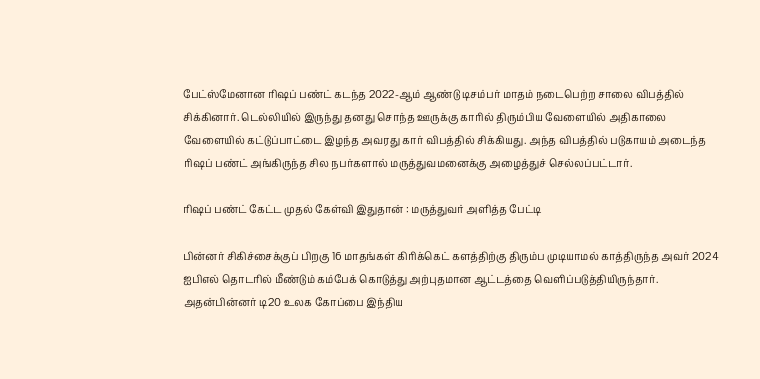பேட்ஸ்மேனான ரிஷப் பண்ட் கடந்த 2022-ஆம் ஆண்டு டிசம்பர் மாதம் நடைபெற்ற சாலை விபத்தில் சிக்கினார். டெல்லியில் இருந்து தனது சொந்த ஊருக்கு காரில் திரும்பிய வேளையில் அதிகாலை வேளையில் கட்டுப்பாட்டை இழந்த அவரது கார் விபத்தில் சிக்கியது. அந்த விபத்தில் படுகாயம் அடைந்த ரிஷப் பண்ட் அங்கிருந்த சில நபர்களால் மருத்துவமனைக்கு அழைத்துச் செல்லப்பட்டார்.

ரிஷப் பண்ட் கேட்ட முதல் கேள்வி இதுதான் : மருத்துவர் அளித்த பேட்டி

பின்னர் சிகிச்சைக்குப் பிறகு 16 மாதங்கள் கிரிக்கெட் களத்திற்கு திரும்ப முடியாமல் காத்திருந்த அவர் 2024 ஐபிஎல் தொடரில் மீண்டும் கம்பேக் கொடுத்து அற்புதமான ஆட்டத்தை வெளிப்படுத்தியிருந்தார். அதன்பின்னர் டி20 உலக கோப்பை இந்திய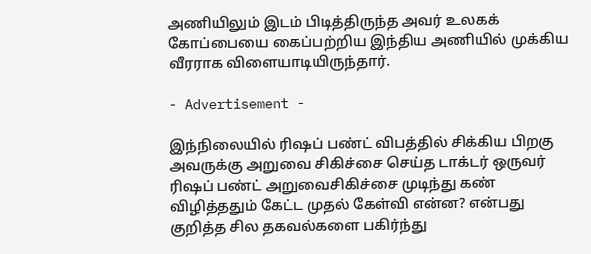அணியிலும் இடம் பிடித்திருந்த அவர் உலகக் கோப்பையை கைப்பற்றிய இந்திய அணியில் முக்கிய வீரராக விளையாடியிருந்தார்.

- Advertisement -

இந்நிலையில் ரிஷப் பண்ட் விபத்தில் சிக்கிய பிறகு அவருக்கு அறுவை சிகிச்சை செய்த டாக்டர் ஒருவர் ரிஷப் பண்ட் அறுவைசிகிச்சை முடிந்து கண் விழித்ததும் கேட்ட முதல் கேள்வி என்ன? என்பது குறித்த சில தகவல்களை பகிர்ந்து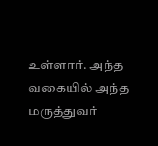உள்ளார். அந்த வகையில் அந்த மருத்துவர்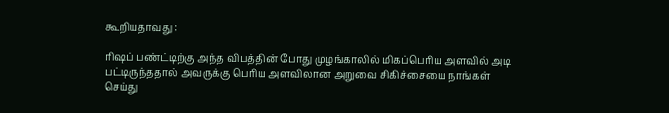கூறியதாவது :

ரிஷப் பண்ட்டிற்கு அந்த விபத்தின் போது முழங்காலில் மிகப்பெரிய அளவில் அடி பட்டிருந்ததால் அவருக்கு பெரிய அளவிலான அறுவை சிகிச்சையை நாங்கள் செய்து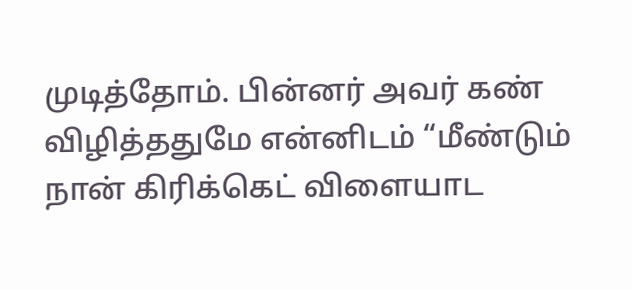முடித்தோம். பின்னர் அவர் கண் விழித்ததுமே என்னிடம் “மீண்டும் நான் கிரிக்கெட் விளையாட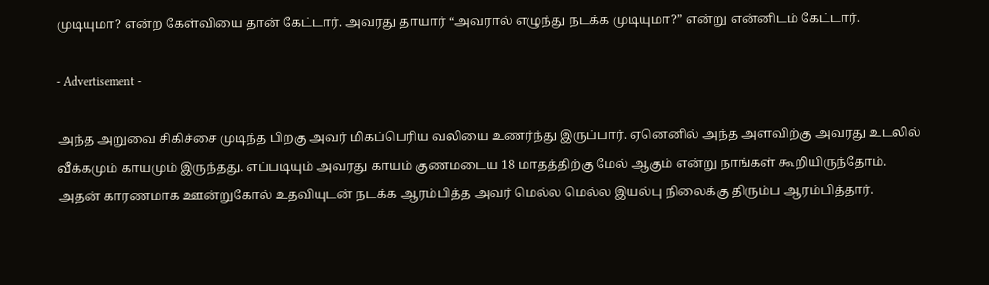முடியுமா? என்ற கேள்வியை தான் கேட்டார். அவரது தாயார் “அவரால் எழுந்து நடக்க முடியுமா?” என்று என்னிடம் கேட்டார்.

- Advertisement -

அந்த அறுவை சிகிச்சை முடிந்த பிறகு அவர் மிகப்பெரிய வலியை உணர்ந்து இருப்பார். ஏனெனில் அந்த அளவிற்கு அவரது உடலில் வீக்கமும் காயமும் இருந்தது. எப்படியும் அவரது காயம் குணமடைய 18 மாதத்திற்கு மேல் ஆகும் என்று நாங்கள் கூறியிருந்தோம். அதன் காரணமாக ஊன்றுகோல் உதவியுடன் நடக்க ஆரம்பித்த அவர் மெல்ல மெல்ல இயல்பு நிலைக்கு திரும்ப ஆரம்பித்தார்.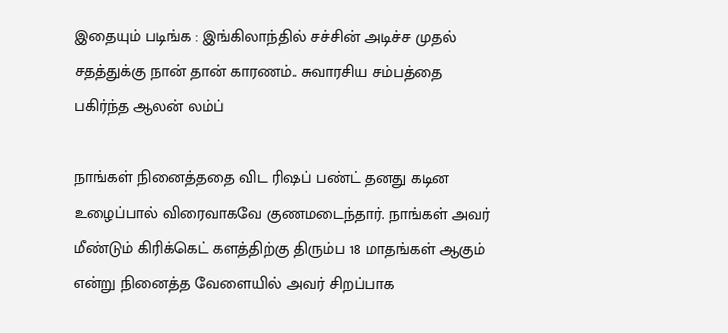இதையும் படிங்க : இங்கிலாந்தில் சச்சின் அடிச்ச முதல் சதத்துக்கு நான் தான் காரணம்.. சுவாரசிய சம்பத்தை பகிர்ந்த ஆலன் லம்ப்

நாங்கள் நினைத்ததை விட ரிஷப் பண்ட் தனது கடின உழைப்பால் விரைவாகவே குணமடைந்தார். நாங்கள் அவர் மீண்டும் கிரிக்கெட் களத்திற்கு திரும்ப 18 மாதங்கள் ஆகும் என்று நினைத்த வேளையில் அவர் சிறப்பாக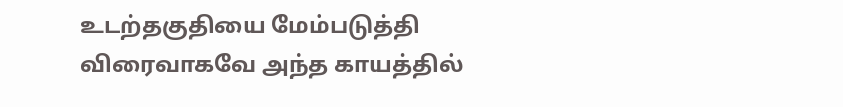உடற்தகுதியை மேம்படுத்தி விரைவாகவே அந்த காயத்தில்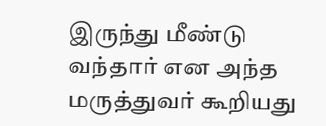இருந்து மீண்டு வந்தார் என அந்த மருத்துவர் கூறியது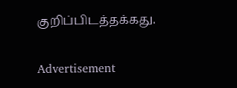குறிப்பிடத்தக்கது.

Advertisement